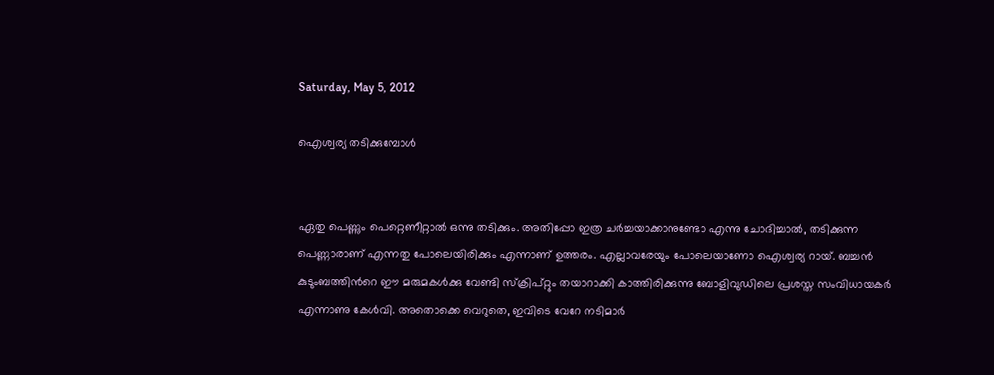Saturday, May 5, 2012

ഐശ്വര്യ തടിക്കുമ്പോള്‍


ഏതു പെണ്ണും പെറ്റെണീറ്റാല്‍ ഒന്നു തടിക്കും. അതിപ്പോ ഇത്ര ചര്‍ച്ചയാക്കാനുണ്ടോ എന്നു ചോദിച്ചാല്‍, തടിക്കുന്ന പെണ്ണാരാണ് എന്നതു പോലെയിരിക്കും എന്നാണ് ഉത്തരം. എല്ലാവരേയും പോലെയാണോ ഐശ്വര്യ റായ്. ബച്ചന്‍ കുടുംബത്തിന്‍റെ ഈ മരുമകള്‍ക്കു വേണ്ടി സ്ക്രിപ്റ്റും തയാറാക്കി കാത്തിരിക്കുന്നു ബോളിവുഡിലെ പ്രശസ്ത സംവിധായകര്‍ എന്നാണു കേള്‍വി. അതൊക്കെ വെറുതെ, ഇവിടെ വേറേ നടിമാര്‍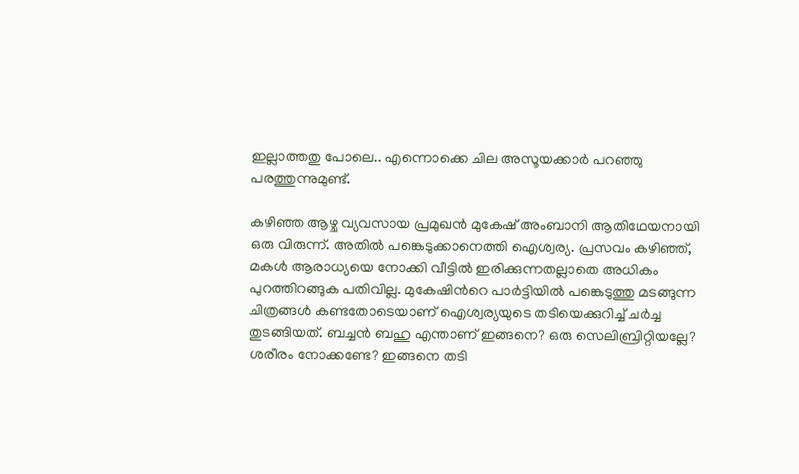ഇല്ലാത്തതു പോലെ.. എന്നൊക്കെ ചില അസൂയക്കാര്‍ പറഞ്ഞു പരത്തുന്നുമുണ്ട്.

കഴിഞ്ഞ ആഴ്ച വ്യവസായ പ്രമുഖന്‍ മുകേഷ് അംബാനി ആതിഥേയനായി ഒരു വിരുന്ന്. അതില്‍ പങ്കെടുക്കാനെത്തി ഐശ്വര്യ. പ്രസവം കഴിഞ്ഞ്, മകള്‍ ആരാധ്യയെ നോക്കി വീട്ടില്‍ ഇരിക്കുന്നതല്ലാതെ അധികം പുറത്തിറങ്ങുക പതിവില്ല. മുകേഷിന്‍റെ പാര്‍ട്ടിയില്‍ പങ്കെടുത്തു മടങ്ങുന്ന ചിത്രങ്ങള്‍ കണ്ടതോടെയാണ് ഐശ്വര്യയുടെ തടിയെക്കുറിച്ച് ചര്‍ച്ച തുടങ്ങിയത്. ബച്ചന്‍ ബഹു എന്താണ് ഇങ്ങനെ? ഒരു സെലിബ്രിറ്റിയല്ലേ? ശരീരം നോക്കണ്ടേ? ഇങ്ങനെ തടി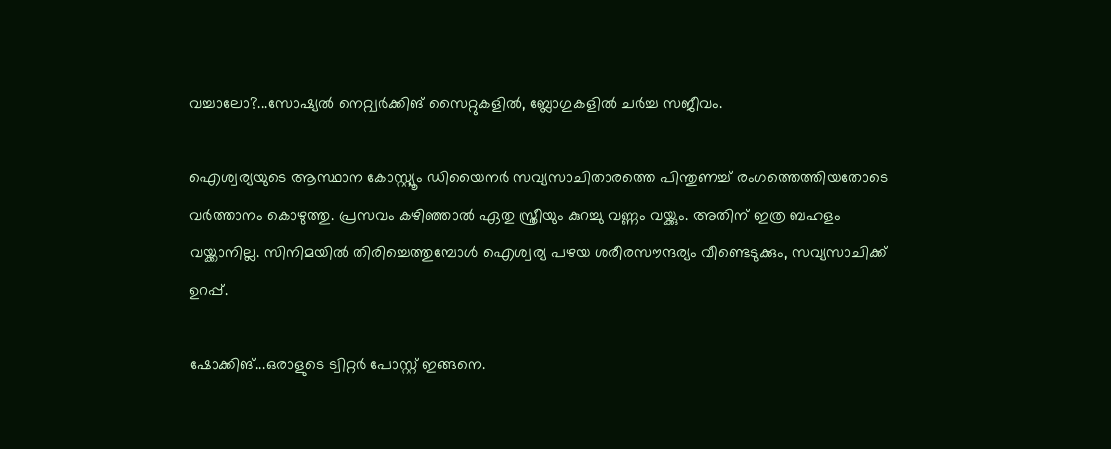വച്ചാലോ?...സോഷ്യല്‍ നെറ്റ്വര്‍ക്കിങ് സൈറ്റുകളില്‍, ബ്ലോഗുകളില്‍ ചര്‍ച്ച സജീവം.

ഐശ്വര്യയുടെ ആസ്ഥാന കോസ്റ്റ്യൂം ഡിയൈനര്‍ സവ്യസാചിതാരത്തെ പിന്തുണച്ച് രംഗത്തെത്തിയതോടെ വര്‍ത്താനം കൊഴുത്തു. പ്രസവം കഴിഞ്ഞാല്‍ ഏതു സ്ത്രീയും കുറച്ചു വണ്ണം വയ്ക്കും. അതിന് ഇത്ര ബഹളം വയ്ക്കാനില്ല. സിനിമയില്‍ തിരിച്ചെത്തുമ്പോള്‍ ഐശ്വര്യ പഴയ ശരീരസൗന്ദര്യം വീണ്ടെടുക്കും, സവ്യസാചിക്ക് ഉറപ്പ്.

ഷോക്കിങ്...ഒരാളുടെ ട്വിറ്റര്‍ പോസ്റ്റ് ഇങ്ങനെ.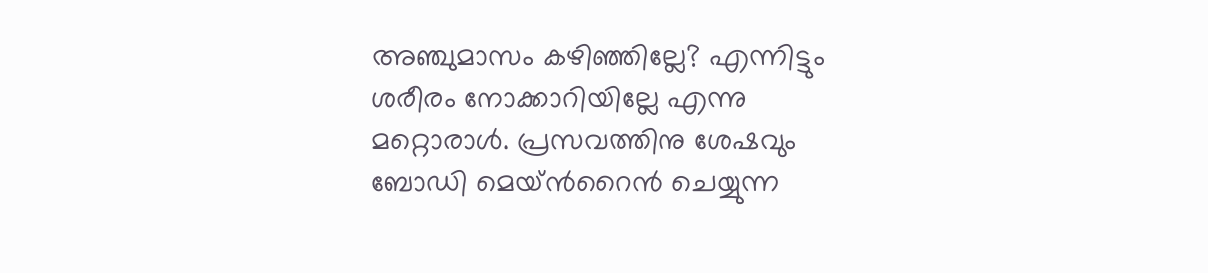അഞ്ചുമാസം കഴിഞ്ഞില്ലേ? എന്നിട്ടും ശരീരം നോക്കാറിയില്ലേ എന്നു മറ്റൊരാള്‍. പ്രസവത്തിനു ശേഷവും ബോഡി മെയ്ന്‍റൈന്‍ ചെയ്യുന്ന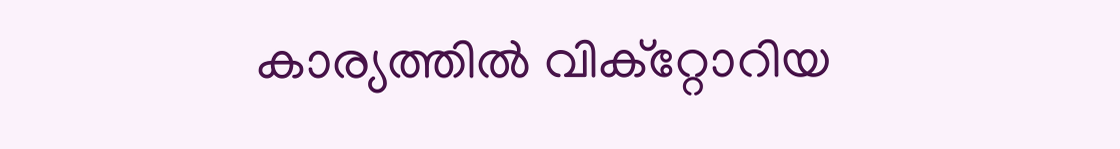കാര്യത്തില്‍ വിക്റ്റോറിയ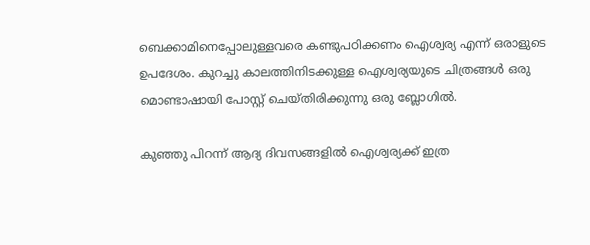ബെക്കാമിനെപ്പോലുള്ളവരെ കണ്ടുപഠിക്കണം ഐശ്വര്യ എന്ന് ഒരാളുടെ ഉപദേശം. കുറച്ചു കാലത്തിനിടക്കുള്ള ഐശ്വര്യയുടെ ചിത്രങ്ങള്‍ ഒരു മൊണ്ടാഷായി പോസ്റ്റ് ചെയ്തിരിക്കുന്നു ഒരു ബ്ലോഗില്‍.

കുഞ്ഞു പിറന്ന് ആദ്യ ദിവസങ്ങളില്‍ ഐശ്വര്യക്ക് ഇത്ര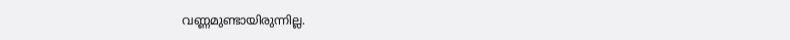വണ്ണമുണ്ടായിരുന്നില്ല.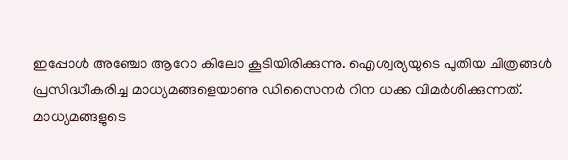ഇപ്പോള്‍ അഞ്ചോ ആറോ കിലോ കൂടിയിരിക്കുന്നു. ഐശ്വര്യയുടെ പുതിയ ചിത്രങ്ങള്‍ പ്രസിദ്ധീകരിച്ച മാധ്യമങ്ങളെയാണു ഡിസൈനര്‍ റിന ധക്ക വിമര്‍ശിക്കുന്നത്. മാധ്യമങ്ങളുടെ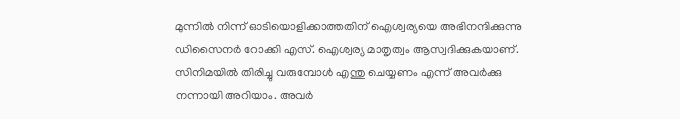മുന്നില്‍ നിന്ന് ഓടിയൊളിക്കാത്തതിന് ഐശ്വര്യയെ അഭിനന്ദിക്കുന്നു ഡിസൈനര്‍ റോക്കി എസ്. ഐശ്വര്യ മാതൃത്വം ആസ്വദിക്കുകയാണ്. സിനിമയില്‍ തിരിച്ചു വരുമ്പോള്‍ എന്തു ചെയ്യണം എന്ന് അവര്‍ക്കു നന്നായി അറിയാം. അവര്‍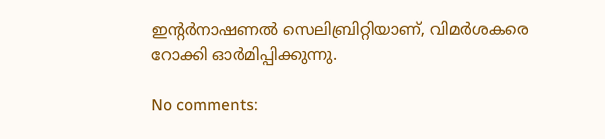ഇന്‍റര്‍നാഷണല്‍ സെലിബ്രിറ്റിയാണ്, വിമര്‍ശകരെ റോക്കി ഓര്‍മിപ്പിക്കുന്നു.

No comments: